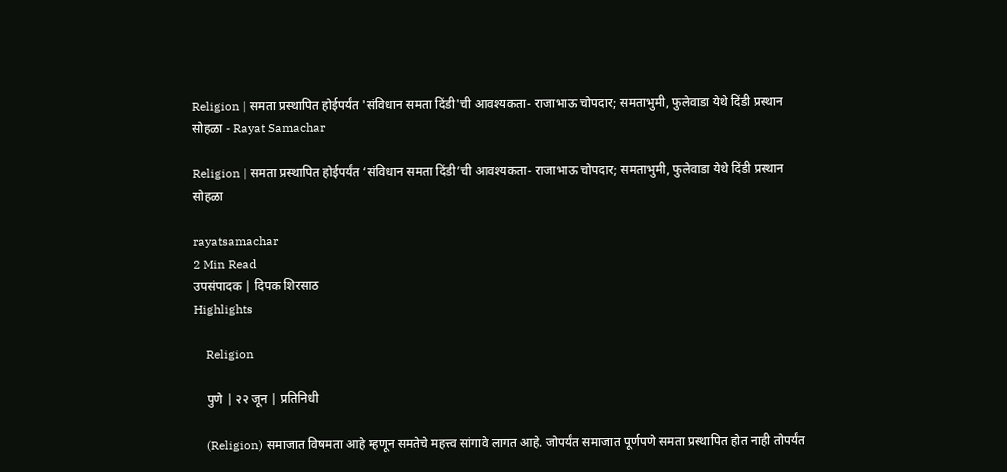Religion | समता प्रस्थापित होईपर्यंत 'संविधान समता दिंडी'ची आवश्यकता- राजाभाऊ चोपदार; समताभुमी, फुलेवाडा येथे दिंडी प्रस्थान सोहळा - Rayat Samachar

Religion | समता प्रस्थापित होईपर्यंत ‘संविधान समता दिंडी’ची आवश्यकता- राजाभाऊ चोपदार; समताभुमी, फुलेवाडा येथे दिंडी प्रस्थान सोहळा

rayatsamachar
2 Min Read
उपसंपादक | दिपक शिरसाठ
Highlights

    Religion

    पुणे | २२ जून | प्रतिनिधी

    (Religion) समाजात विषमता आहे म्हणून समतेचे महत्त्व सांगावे लागत आहे. जोपर्यंत समाजात पूर्णपणे समता प्रस्थापित होत नाही तोपर्यंत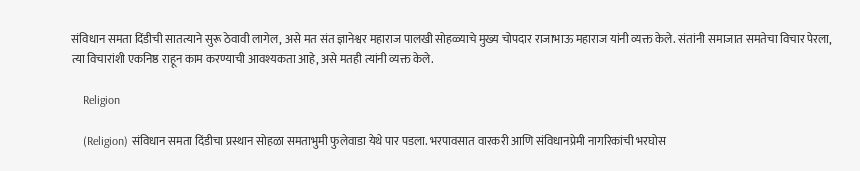संविधान समता दिंडीची सातत्याने सुरू ठेवावी लागेल, असे मत संत ज्ञानेश्वर महाराज पालखी सोहळ्याचे मुख्य चोपदार राजाभाऊ महाराज यांनी व्यक्त केले. संतांनी समाजात समतेचा विचार पेरला, त्या विचारांशी एकनिष्ठ राहून काम करण्याची आवश्यकता आहे, असे मतही त्यांनी व्यक्त केले.

    Religion

    (Religion) संविधान समता दिंडीचा प्रस्थान सोहळा समताभुमी फुलेवाडा येथे पार पडला. भरपावसात वारकरी आणि संविधानप्रेमी नागरिकांची भरघोस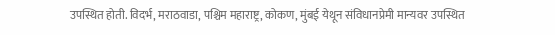उपस्थित होती. विदर्भ, मराठवाडा, पश्चिम महाराष्ट्र, कोकण, मुंबई येथून संविधानप्रेमी मान्यवर उपस्थित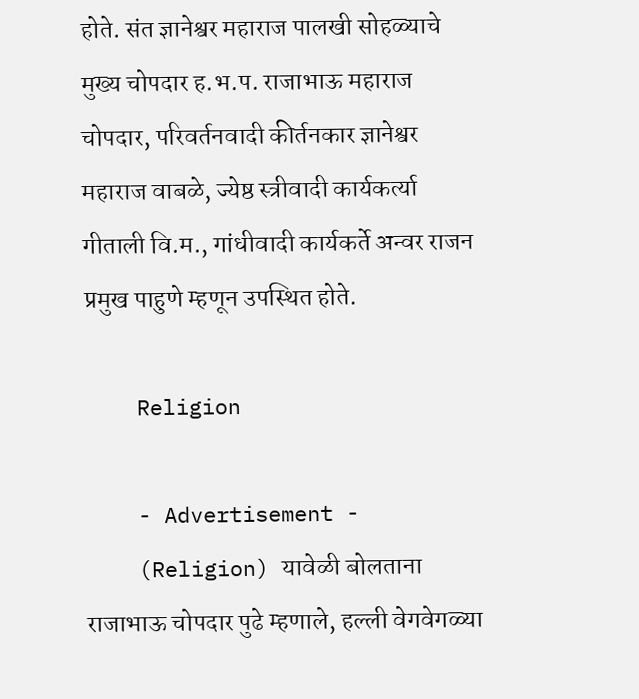होते. संत ज्ञानेश्वर महाराज पालखी सोहळ्याचे मुख्य चोपदार ह.भ.प. राजाभाऊ महाराज चोपदार, परिवर्तनवादी कीर्तनकार ज्ञानेश्वर महाराज वाबळे, ज्येष्ठ स्त्रीवादी कार्यकर्त्या गीताली वि.म., गांधीवादी कार्यकर्ते अन्वर राजन प्रमुख पाहुणे म्हणून उपस्थित होते.

    Religion

    - Advertisement -
    (Religion) यावेळी बोलताना राजाभाऊ चोपदार पुढे म्हणाले, हल्ली वेगवेगळ्या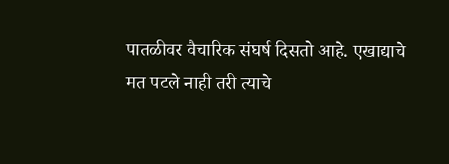पातळीवर वैचारिक संघर्ष दिसतो आहे. एखाद्याचे मत पटले नाही तरी त्याचे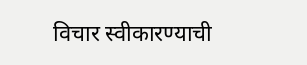विचार स्वीकारण्याची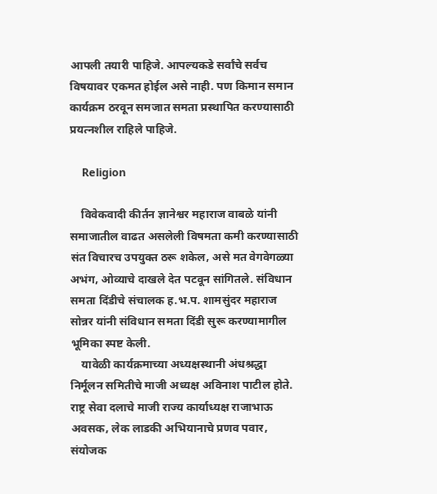आपली तयारी पाहिजे. आपल्यकडे सर्वांचे सर्वच विषयावर एकमत होईल असे नाही. पण किमान समान कार्यक्रम ठरवून समजात समता प्रस्थापित करण्यासाठी प्रयत्नशील राहिले पाहिजे.

    Religion

    विवेकवादी कीर्तन ज्ञानेश्वर महाराज वाबळे यांनी समाजातील वाढत असलेली विषमता कमी करण्यासाठी संत विचारच उपयुक्त ठरू शकेल, असे मत वेगवेगळ्या अभंग, ओव्याचे दाखले देत पटवून सांगितले. संविधान समता दिंडीचे संचालक ह.भ.प. शामसुंदर महाराज सोन्नर यांनी संविधान समता दिंडी सुरू करण्यामागील भूमिका स्पष्ट केली.
    यावेळी कार्यक्रमाच्या अध्यक्षस्थानी अंधश्रद्धा निर्मूलन समितीचे माजी अध्यक्ष अविनाश पाटील होते. राष्ट्र सेवा दलाचे माजी राज्य कार्याध्यक्ष राजाभाऊ अवसक, लेक लाडकी अभियानाचे प्रणव पवार, संयोजक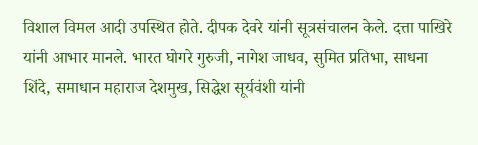विशाल विमल आदी उपस्थित होते. दीपक देवरे यांनी सूत्रसंचालन केले. दत्ता पाखिरे यांनी आभार मानले. भारत घोगरे गुरुजी, नागेश जाधव, सुमित प्रतिभा, साधना शिंदे, समाधान महाराज देशमुख, सिद्धेश सूर्यवंशी यांनी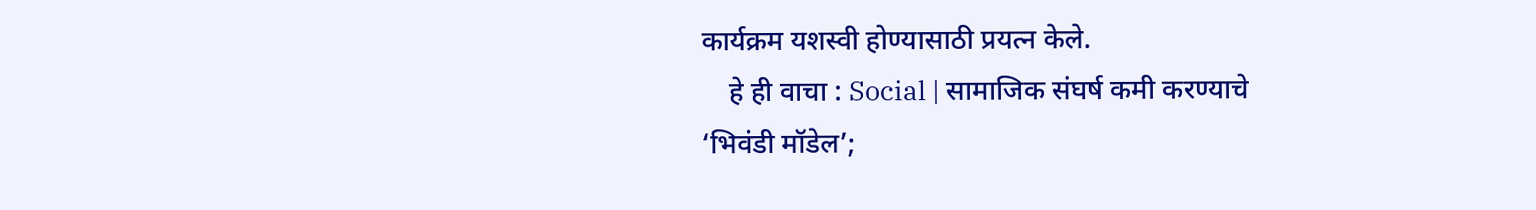कार्यक्रम यशस्वी होण्यासाठी प्रयत्न केले.
    हे ही वाचा : Social | सामाजिक संघर्ष कमी करण्याचे ‘भिवंडी मॉडेल’;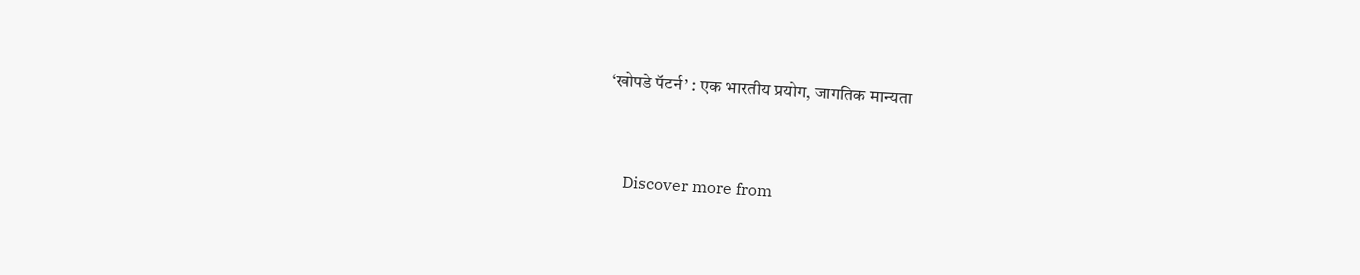‘खोपडे पॅटर्न’ : एक भारतीय प्रयोग, जागतिक मान्यता


    Discover more from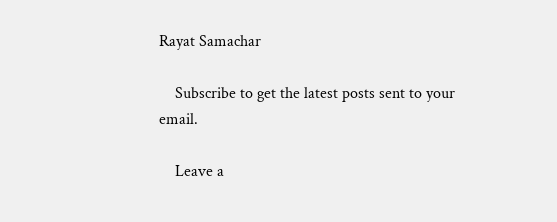Rayat Samachar

    Subscribe to get the latest posts sent to your email.

    Leave a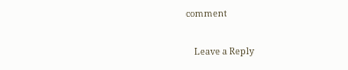comment

    Leave a Reply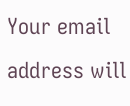Your email address will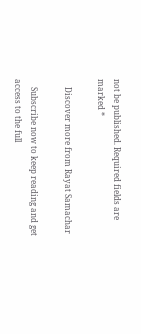not be published. Required fields are marked *

    Discover more from Rayat Samachar

    Subscribe now to keep reading and get access to the full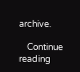archive.

    Continue reading